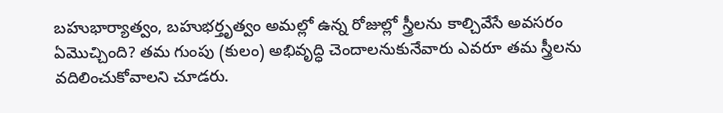బహుభార్యాత్వం, బహుభర్తృత్వం అమల్లో ఉన్న రోజుల్లో స్త్రీలను కాల్చివేసే అవసరం ఏమొచ్చింది? తమ గుంపు (కులం) అభివృద్ధి చెందాలనుకునేవారు ఎవరూ తమ స్త్రీలను వదిలించుకోవాలని చూడరు.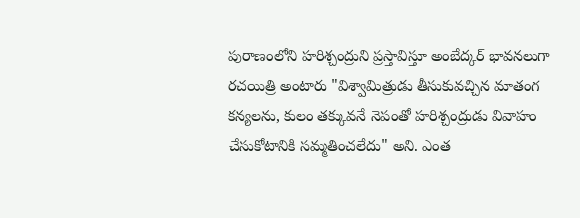పురాణంలోని హరిశ్చంద్రుని ప్రస్తావిస్తూ అంబేద్కర్ భావనలుగా రచయిత్రి అంటారు "విశ్వామిత్రుడు తీసుకువచ్చిన మాతంగ కన్యలను, కులం తక్కువనే నెపంతో హరిశ్చంద్రుడు వివాహం చేసుకోటానికి సమ్మతించలేదు" అని. ఎంత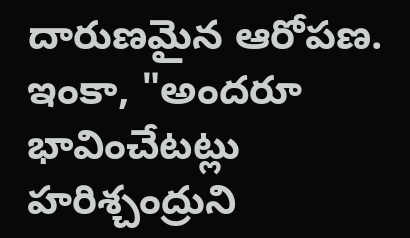దారుణమైన ఆరోపణ. ఇంకా, "అందరూ భావించేటట్లు హరిశ్చంద్రుని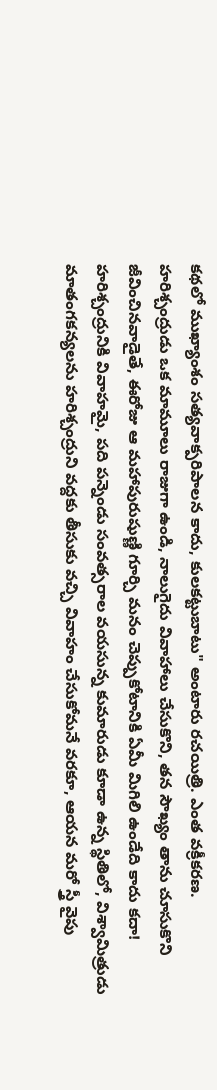కథలో ముఖ్యాంశం సత్యవాక్పరిపాలన కాదు, కులకట్టుబాటు" అంటారు రచయిత్రి. ఎంత వక్రీకరణ.
హరిశ్చంద్రుడు ఒక మామూలు రాజుగా ఉండి, నాలుగైదు వివాహాలు చేసుకొని, తన సౌఖ్యం తాను చూసుకొని జీవించినవాడైతే, ఈరోజు ఆ మహాపురుషుణ్ణి గూర్చి మనం చెప్పుకోటానికి ఏమీ మిగిలి ఉండేది కాదు కదా! హరిశ్చంద్రునికి వివాహమై, పది పన్నెండు సంవత్సరాల వయసున్న కుమారుడు కూడా ఉన్న స్థితిలో, విశ్వామిత్రుడు మాతంగకన్యలను హరిశ్చంద్రుని వద్దకు తీసుకు వచ్చి వివాహం చేసుకోమనే వరకూ, ఆయన మరో స్త్రీ వైపు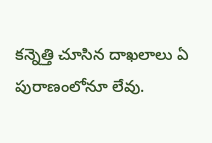కన్నెత్తి చూసిన దాఖలాలు ఏ పురాణంలోనూ లేవు.